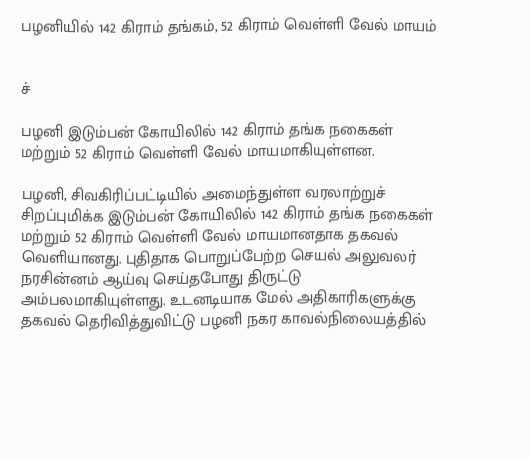பழனியில் 142 கிராம் தங்கம், 52 கிராம் வெள்ளி வேல் மாயம்


ச்

பழனி இடும்பன் கோயிலில் 142 கிராம் தங்க நகைகள் மற்றும் 52 கிராம் வெள்ளி வேல் மாயமாகியுள்ளன.

பழனி, சிவகிரிப்பட்டியில் அமைந்துள்ள வரலாற்றுச் சிறப்புமிக்க இடும்பன் கோயிலில் 142 கிராம் தங்க நகைகள் மற்றும் 52 கிராம் வெள்ளி வேல் மாயமானதாக தகவல் வெளியானது. புதிதாக பொறுப்பேற்ற செயல் அலுவலர் நரசின்னம் ஆய்வு செய்தபோது திருட்டு அம்பலமாகியுள்ளது. உடனடியாக மேல் அதிகாரிகளுக்கு தகவல் தெரிவித்துவிட்டு பழனி நகர காவல்நிலையத்தில்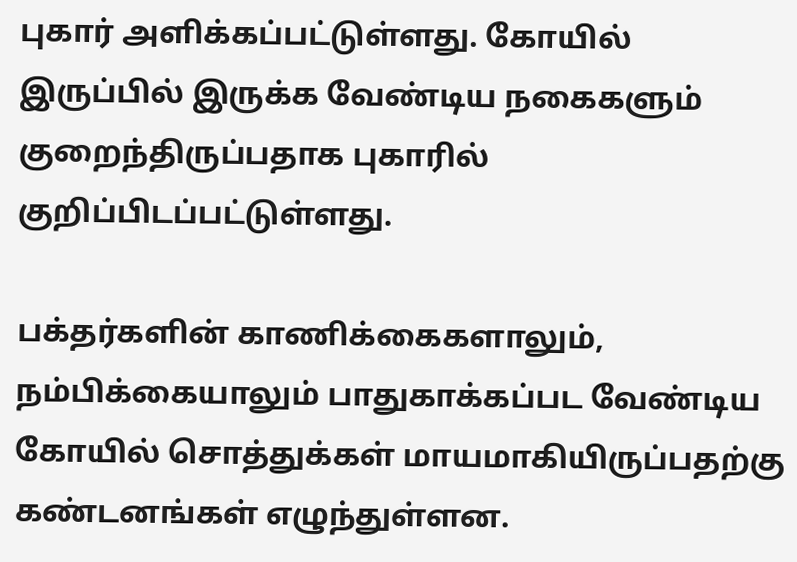புகார் அளிக்கப்பட்டுள்ளது. கோயில் இருப்பில் இருக்க வேண்டிய நகைகளும் குறைந்திருப்பதாக புகாரில் குறிப்பிடப்பட்டுள்ளது.

பக்தர்களின் காணிக்கைகளாலும், நம்பிக்கையாலும் பாதுகாக்கப்பட வேண்டிய கோயில் சொத்துக்கள் மாயமாகியிருப்பதற்கு கண்டனங்கள் எழுந்துள்ளன.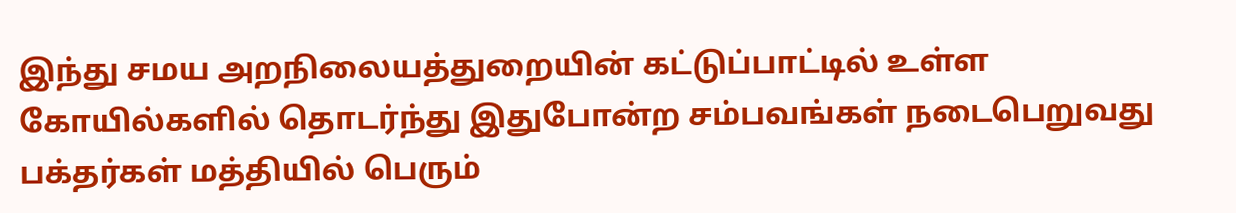இந்து சமய அறநிலையத்துறையின் கட்டுப்பாட்டில் உள்ள கோயில்களில் தொடர்ந்து இதுபோன்ற சம்பவங்கள் நடைபெறுவது பக்தர்கள் மத்தியில் பெரும்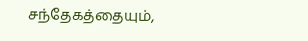சந்தேகத்தையும்,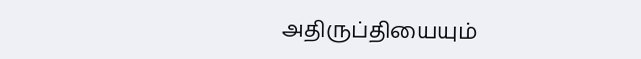அதிருப்தியையும்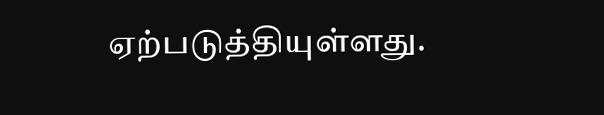ஏற்படுத்தியுள்ளது.